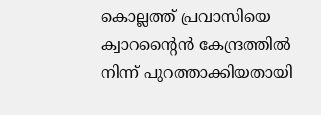കൊല്ലത്ത് പ്രവാസിയെ ക്വാറന്റൈന്‍ കേന്ദ്രത്തില്‍ നിന്ന് പുറത്താക്കിയതായി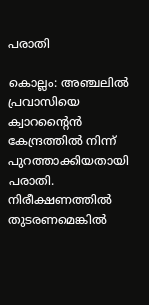പരാതി

കൊല്ലം: അഞ്ചലില്‍ പ്രവാസിയെ ക്വാറന്റൈന്‍ കേന്ദ്രത്തില്‍ നിന്ന് പുറത്താക്കിയതായി പരാതി. നിരീക്ഷണത്തില്‍ തുടരണമെങ്കില്‍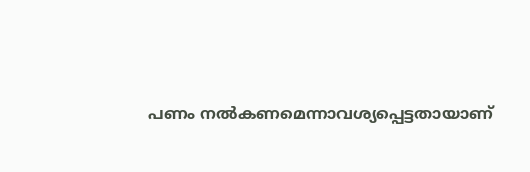പണം നല്‍കണമെന്നാവശ്യപ്പെട്ടതായാണ്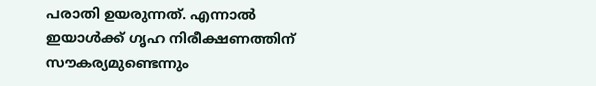പരാതി ഉയരുന്നത്. എന്നാല്‍ ഇയാള്‍ക്ക് ഗൃഹ നിരീക്ഷണത്തിന് സൗകര്യമുണ്ടെന്നും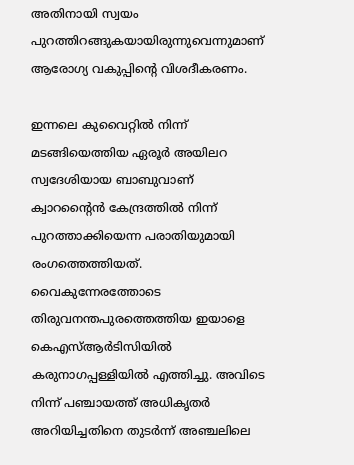അതിനായി സ്വയം പുറത്തിറങ്ങുകയായിരുന്നുവെന്നുമാണ് ആരോഗ്യ വകുപ്പിന്റെ വിശദീകരണം.

ഇന്നലെ കുവൈറ്റില്‍ നിന്ന് മടങ്ങിയെത്തിയ ഏരൂര്‍ അയിലറ സ്വദേശിയായ ബാബുവാണ് ക്വാറന്റൈന്‍ കേന്ദ്രത്തില്‍ നിന്ന് പുറത്താക്കിയെന്ന പരാതിയുമായി രംഗത്തെത്തിയത്. വൈകുന്നേരത്തോടെ തിരുവനന്തപുരത്തെത്തിയ ഇയാളെ കെഎസ്ആര്‍ടിസിയില്‍ കരുനാഗപ്പള്ളിയില്‍ എത്തിച്ചു. അവിടെ നിന്ന് പഞ്ചായത്ത് അധികൃതര്‍ അറിയിച്ചതിനെ തുടര്‍ന്ന് അഞ്ചലിലെ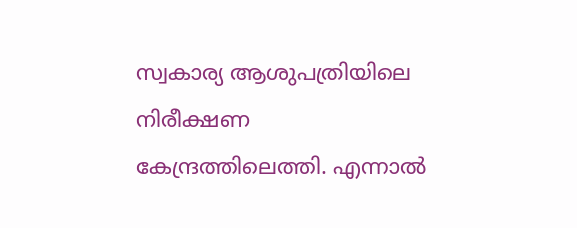സ്വകാര്യ ആശുപത്രിയിലെ നിരീക്ഷണ കേന്ദ്രത്തിലെത്തി. എന്നാല്‍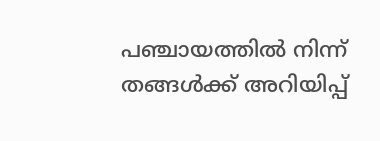പഞ്ചായത്തില്‍ നിന്ന് തങ്ങള്‍ക്ക് അറിയിപ്പ്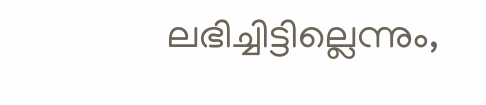ലഭിച്ചിട്ടില്ലെന്നും,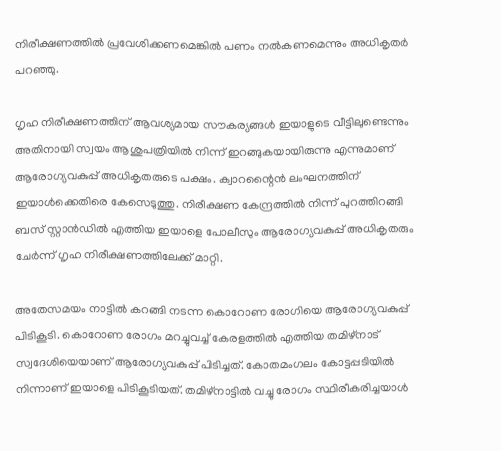നിരീക്ഷണത്തില്‍ പ്രവേശിക്കണമെങ്കില്‍ പണം നല്‍കണമെന്നും അധികൃതര്‍ പറഞ്ഞു.

ഗൃഹ നിരീക്ഷണത്തിന് ആവശ്യമായ സൗകര്യങ്ങള്‍ ഇയാളുടെ വീട്ടിലുണ്ടെന്നും അതിനായി സ്വയം ആശുപത്രിയില്‍ നിന്ന് ഇറങ്ങുകയായിരുന്നു എന്നുമാണ് ആരോഗ്യവകുപ്പ് അധികൃതരുടെ പക്ഷം. ക്വാറന്റൈന്‍ ലംഘനത്തിന് ഇയാള്‍ക്കെതിരെ കേസെടുത്തു. നിരീക്ഷണ കേന്ദ്രത്തില്‍ നിന്ന് പുറത്തിറങ്ങി ബസ് സ്റ്റാന്‍ഡില്‍ എത്തിയ ഇയാളെ പോലീസും ആരോഗ്യവകുപ്പ് അധികൃതരും ചേര്‍ന്ന് ഗൃഹ നിരീക്ഷണത്തിലേക്ക് മാറ്റി.

അതേസമയം നാട്ടില്‍ കറങ്ങി നടന്ന കൊറോണ രോഗിയെ ആരോഗ്യവകുപ്പ് പിടികൂടി. കൊറോണ രോഗം മറച്ചുവച്ച് കേരളത്തില്‍ എത്തിയ തമിഴ്നാട് സ്വദേശിയെയാണ് ആരോഗ്യവകുപ്പ് പിടിച്ചത്. കോതമംഗലം കോട്ടപ്പടിയില്‍ നിന്നാണ് ഇയാളെ പിടികൂടിയത്. തമിഴ്നാട്ടില്‍ വച്ചു രോഗം സ്ഥിരീകരിച്ചയാള്‍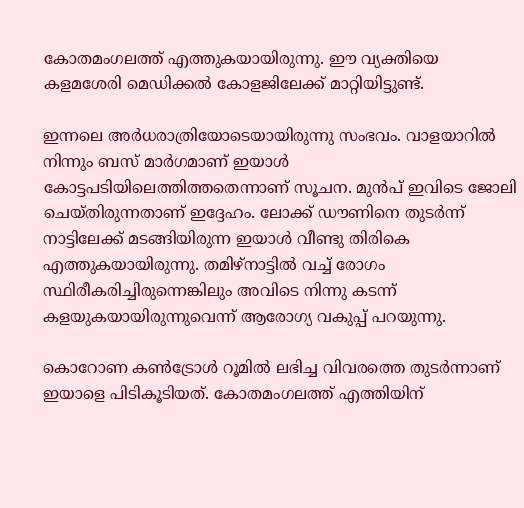കോതമംഗലത്ത് എത്തുകയായിരുന്നു. ഈ വ്യക്തിയെ കളമശേരി മെഡിക്കല്‍ കോളജിലേക്ക് മാറ്റിയിട്ടുണ്ട്.

ഇന്നലെ അര്‍ധരാത്രിയോടെയായിരുന്നു സംഭവം. വാളയാറില്‍ നിന്നും ബസ് മാര്‍ഗമാണ് ഇയാള്‍ കോട്ടപടിയിലെത്തിത്തതെന്നാണ് സൂചന. മുന്‍പ് ഇവിടെ ജോലി ചെയ്തിരുന്നതാണ് ഇദ്ദേഹം. ലോക്ക് ഡൗണിനെ തുടര്‍ന്ന് നാട്ടിലേക്ക് മടങ്ങിയിരുന്ന ഇയാള്‍ വീണ്ടു തിരികെ എത്തുകയായിരുന്നു. തമിഴ്നാട്ടില്‍ വച്ച് രോഗം സ്ഥിരീകരിച്ചിരുന്നെങ്കിലും അവിടെ നിന്നു കടന്ന് കളയുകയായിരുന്നുവെന്ന് ആരോഗ്യ വകുപ്പ് പറയുന്നു.

കൊറോണ കണ്‍ട്രോള്‍ റൂമില്‍ ലഭിച്ച വിവരത്തെ തുടര്‍ന്നാണ് ഇയാളെ പിടികൂടിയത്. കോതമംഗലത്ത് എത്തിയിന്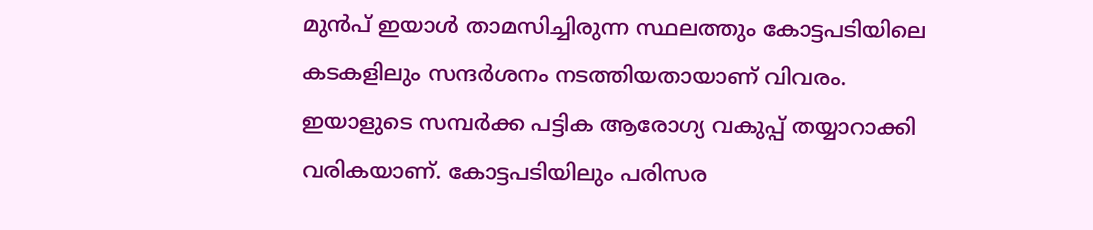മുന്‍പ് ഇയാള്‍ താമസിച്ചിരുന്ന സ്ഥലത്തും കോട്ടപടിയിലെ കടകളിലും സന്ദര്‍ശനം നടത്തിയതായാണ് വിവരം. ഇയാളുടെ സമ്പര്‍ക്ക പട്ടിക ആരോഗ്യ വകുപ്പ് തയ്യാറാക്കി വരികയാണ്. കോട്ടപടിയിലും പരിസര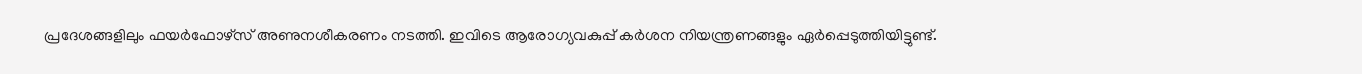പ്രദേശങ്ങളിലും ഫയര്‍ഫോഴ്സ് അണുനശീകരണം നടത്തി. ഇവിടെ ആരോഗ്യവകുപ്പ് കര്‍ശന നിയന്ത്രണങ്ങളും ഏര്‍പ്പെടുത്തിയിട്ടുണ്ട്.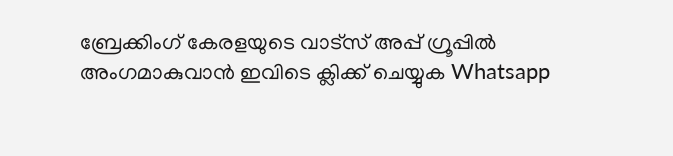ബ്രേക്കിംഗ് കേരളയുടെ വാട്സ് അപ്പ് ഗ്രൂപ്പിൽ അംഗമാകുവാൻ ഇവിടെ ക്ലിക്ക് ചെയ്യുക Whatsapp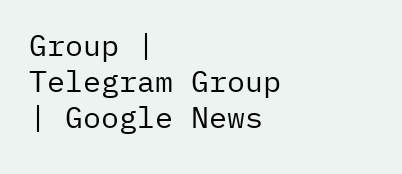Group | Telegram Group | Google News